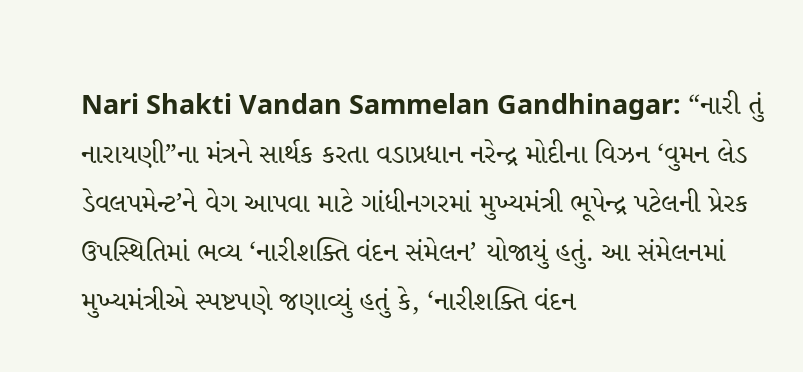Nari Shakti Vandan Sammelan Gandhinagar: “નારી તું નારાયણી”ના મંત્રને સાર્થક કરતા વડાપ્રધાન નરેન્દ્ર મોદીના વિઝન ‘વુમન લેડ ડેવલપમેન્ટ’ને વેગ આપવા માટે ગાંધીનગરમાં મુખ્યમંત્રી ભૂપેન્દ્ર પટેલની પ્રેરક ઉપસ્થિતિમાં ભવ્ય ‘નારીશક્તિ વંદન સંમેલન’ યોજાયું હતું. આ સંમેલનમાં મુખ્યમંત્રીએ સ્પષ્ટપણે જણાવ્યું હતું કે, ‘નારીશક્તિ વંદન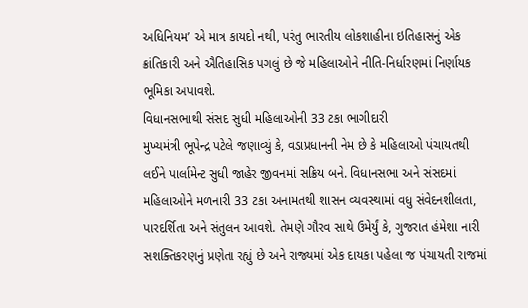અધિનિયમ’ એ માત્ર કાયદો નથી, પરંતુ ભારતીય લોકશાહીના ઇતિહાસનું એક ક્રાંતિકારી અને ઐતિહાસિક પગલું છે જે મહિલાઓને નીતિ-નિર્ધારણમાં નિર્ણાયક ભૂમિકા અપાવશે.
વિધાનસભાથી સંસદ સુધી મહિલાઓની 33 ટકા ભાગીદારી
મુખ્યમંત્રી ભૂપેન્દ્ર પટેલે જણાવ્યું કે, વડાપ્રધાનની નેમ છે કે મહિલાઓ પંચાયતથી લઈને પાર્લામેન્ટ સુધી જાહેર જીવનમાં સક્રિય બને. વિધાનસભા અને સંસદમાં મહિલાઓને મળનારી 33 ટકા અનામતથી શાસન વ્યવસ્થામાં વધુ સંવેદનશીલતા, પારદર્શિતા અને સંતુલન આવશે. તેમણે ગૌરવ સાથે ઉમેર્યું કે, ગુજરાત હંમેશા નારી સશક્તિકરણનું પ્રણેતા રહ્યું છે અને રાજ્યમાં એક દાયકા પહેલા જ પંચાયતી રાજમાં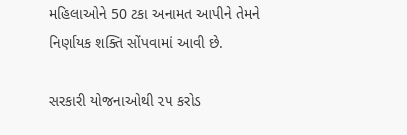મહિલાઓને 50 ટકા અનામત આપીને તેમને નિર્ણાયક શક્તિ સોંપવામાં આવી છે.

સરકારી યોજનાઓથી ૨૫ કરોડ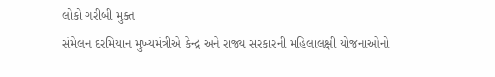લોકો ગરીબી મુક્ત
સંમેલન દરમિયાન મુખ્યમંત્રીએ કેન્દ્ર અને રાજ્ય સરકારની મહિલાલક્ષી યોજનાઓનો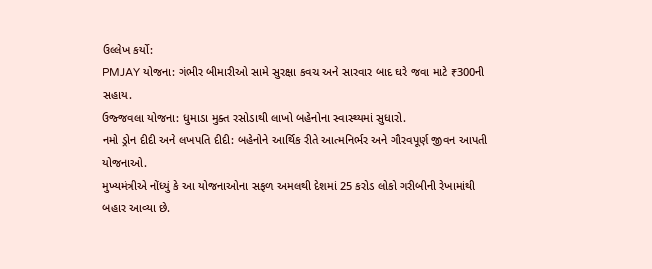ઉલ્લેખ કર્યો:
PMJAY યોજના: ગંભીર બીમારીઓ સામે સુરક્ષા કવચ અને સારવાર બાદ ઘરે જવા માટે ₹300ની સહાય.
ઉજ્જવલા યોજના: ધુમાડા મુક્ત રસોડાથી લાખો બહેનોના સ્વાસ્થ્યમાં સુધારો.
નમો ડ્રોન દીદી અને લખપતિ દીદી: બહેનોને આર્થિક રીતે આત્મનિર્ભર અને ગૌરવપૂર્ણ જીવન આપતી યોજનાઓ.
મુખ્યમંત્રીએ નોંધ્યું કે આ યોજનાઓના સફળ અમલથી દેશમાં 25 કરોડ લોકો ગરીબીની રેખામાંથી બહાર આવ્યા છે.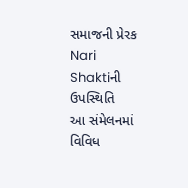સમાજની પ્રેરક Nari Shaktiની ઉપસ્થિતિ
આ સંમેલનમાં વિવિધ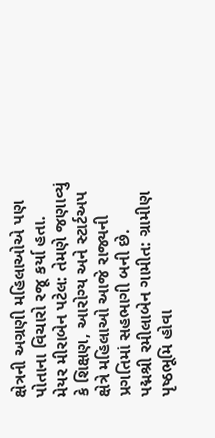ક્ષેત્રની અગ્રણી મહિલાઓએ પણ પોતાના વિચારો રજૂ કર્યા હતા.
મેયર મીરાબેન પટેલ: તેમણે જણાવ્યું કે શિક્ષણ, આરોગ્ય અને સ્ટાર્ટઅપ ક્ષેત્રે મહિલાઓ આજે રાજ્યની પ્રગતિમાં સહભાગી બની છે.
પદ્મશ્રી રમીલાબેન ગામીત: ગ્રામીણ પૃષ્ઠભૂમિ હોવા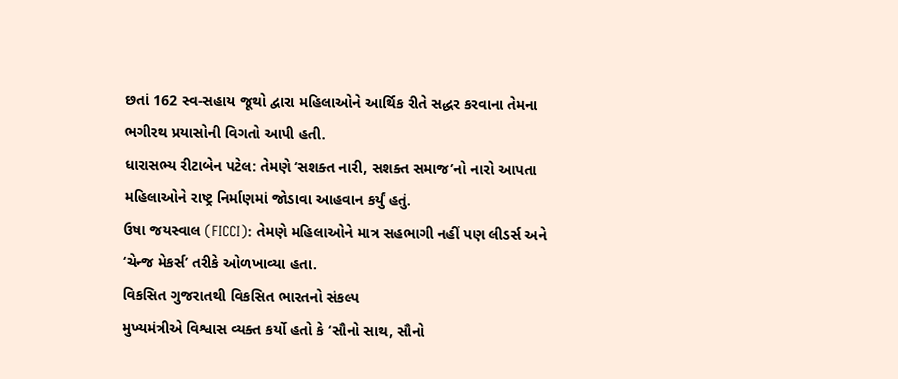છતાં 162 સ્વ-સહાય જૂથો દ્વારા મહિલાઓને આર્થિક રીતે સદ્ધર કરવાના તેમના ભગીરથ પ્રયાસોની વિગતો આપી હતી.
ધારાસભ્ય રીટાબેન પટેલ: તેમણે ‘સશક્ત નારી, સશક્ત સમાજ’નો નારો આપતા મહિલાઓને રાષ્ટ્ર નિર્માણમાં જોડાવા આહવાન કર્યું હતું.
ઉષા જયસ્વાલ (FICCI): તેમણે મહિલાઓને માત્ર સહભાગી નહીં પણ લીડર્સ અને ‘ચેન્જ મેકર્સ’ તરીકે ઓળખાવ્યા હતા.
વિકસિત ગુજરાતથી વિકસિત ભારતનો સંકલ્પ
મુખ્યમંત્રીએ વિશ્વાસ વ્યક્ત કર્યો હતો કે ‘સૌનો સાથ, સૌનો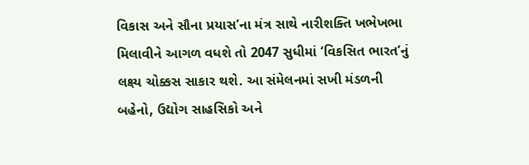વિકાસ અને સૌના પ્રયાસ’ના મંત્ર સાથે નારીશક્તિ ખભેખભા મિલાવીને આગળ વધશે તો 2047 સુધીમાં ‘વિકસિત ભારત’નું લક્ષ્ય ચોક્કસ સાકાર થશે. આ સંમેલનમાં સખી મંડળની બહેનો, ઉદ્યોગ સાહસિકો અને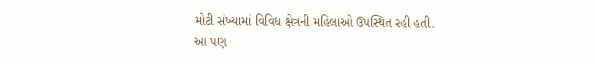મોટી સંખ્યામાં વિવિધ ક્ષેત્રની મહિલાઓ ઉપસ્થિત રહી હતી.
આ પણ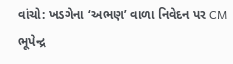વાંચો: ખડગેના ‘અભણ’ વાળા નિવેદન પર CM ભૂપેન્દ્ર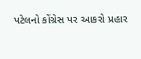પટેલનો કોંગ્રેસ પર આકરો પ્રહાર